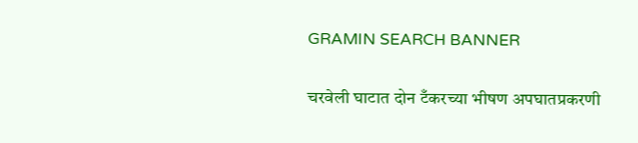GRAMIN SEARCH BANNER

चरवेली घाटात दोन टँकरच्या भीषण अपघातप्रकरणी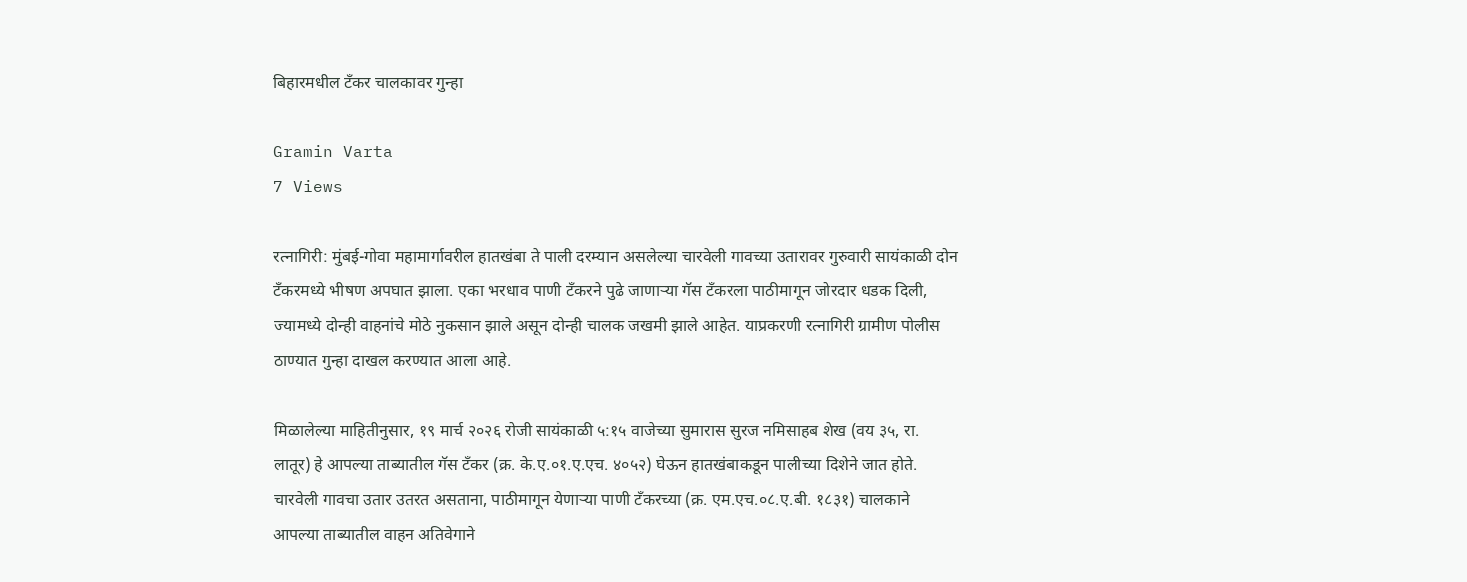बिहारमधील टँकर चालकावर गुन्हा

Gramin Varta
7 Views

रत्नागिरी: मुंबई-गोवा महामार्गावरील हातखंबा ते पाली दरम्यान असलेल्या चारवेली गावच्या उतारावर गुरुवारी सायंकाळी दोन टँकरमध्ये भीषण अपघात झाला. एका भरधाव पाणी टँकरने पुढे जाणाऱ्या गॅस टँकरला पाठीमागून जोरदार धडक दिली, ज्यामध्ये दोन्ही वाहनांचे मोठे नुकसान झाले असून दोन्ही चालक जखमी झाले आहेत. याप्रकरणी रत्नागिरी ग्रामीण पोलीस ठाण्यात गुन्हा दाखल करण्यात आला आहे.

मिळालेल्या माहितीनुसार, १९ मार्च २०२६ रोजी सायंकाळी ५:१५ वाजेच्या सुमारास सुरज नमिसाहब शेख (वय ३५, रा. लातूर) हे आपल्या ताब्यातील गॅस टँकर (क्र. के.ए.०१.ए.एच. ४०५२) घेऊन हातखंबाकडून पालीच्या दिशेने जात होते. चारवेली गावचा उतार उतरत असताना, पाठीमागून येणाऱ्या पाणी टँकरच्या (क्र. एम.एच.०८.ए.बी. १८३१) चालकाने आपल्या ताब्यातील वाहन अतिवेगाने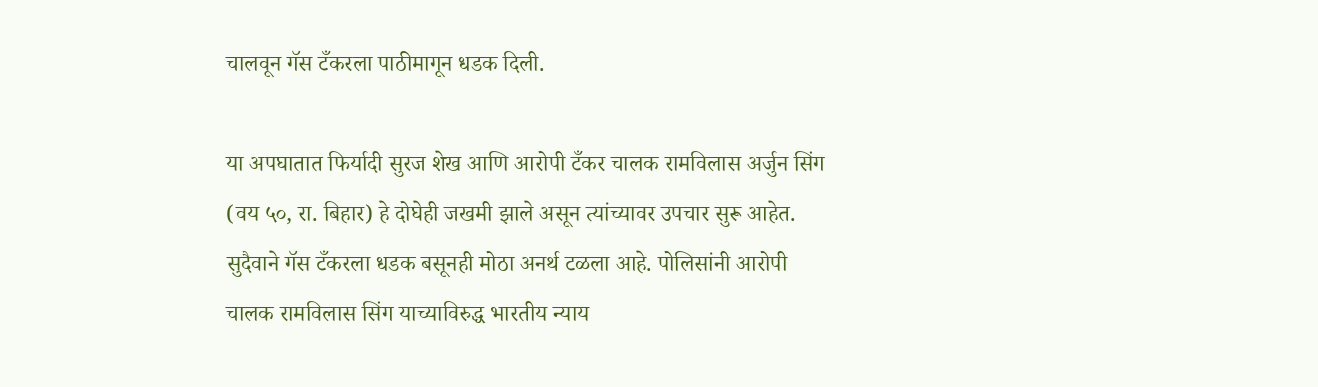चालवून गॅस टँकरला पाठीमागून धडक दिली.

या अपघातात फिर्यादी सुरज शेख आणि आरोपी टँकर चालक रामविलास अर्जुन सिंग (वय ५०, रा. बिहार) हे दोघेही जखमी झाले असून त्यांच्यावर उपचार सुरू आहेत. सुदैवाने गॅस टँकरला धडक बसूनही मोठा अनर्थ टळला आहे. पोलिसांनी आरोपी चालक रामविलास सिंग याच्याविरुद्ध भारतीय न्याय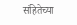संहितेच्या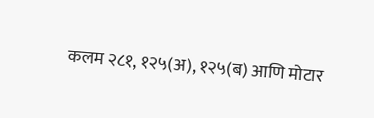कलम २८१, १२५(अ), १२५(ब) आणि मोटार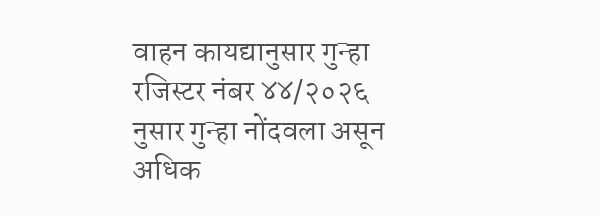वाहन कायद्यानुसार गुन्हा रजिस्टर नंबर ४४/२०२६ नुसार गुन्हा नोंदवला असून अधिक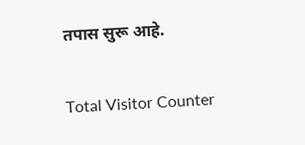तपास सुरू आहे.

Total Visitor Counter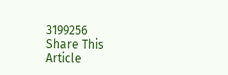3199256
Share This Article